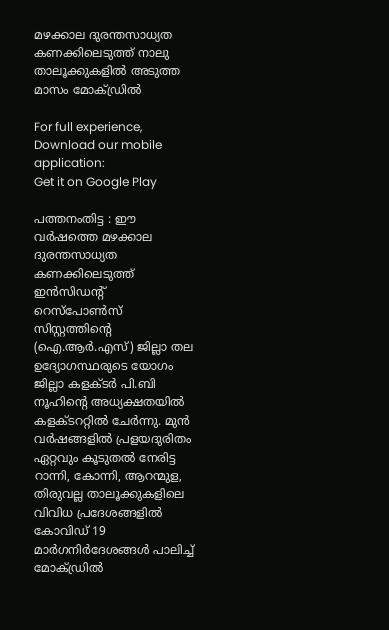മഴക്കാല ദുരന്തസാധ്യത കണക്കിലെടുത്ത് നാലു താലൂക്കുകളില്‍ അടുത്ത മാസം മോക്ഡ്രില്‍

For full experience, Download our mobile application:
Get it on Google Play

പത്തനംതിട്ട : ഈ വര്‍ഷത്തെ മഴക്കാല ദുരന്തസാധ്യത കണക്കിലെടുത്ത് ഇന്‍സിഡന്റ് റെസ്‌പോണ്‍സ് സിസ്റ്റത്തിന്റെ (ഐ.ആര്‍.എസ്) ജില്ലാ തല ഉദ്യോഗസ്ഥരുടെ യോഗം ജില്ലാ കളക്ടര്‍ പി.ബി നൂഹിന്റെ അധ്യക്ഷതയില്‍ കളക്ടററ്റില്‍ ചേര്‍ന്നു. മുന്‍ വര്‍ഷങ്ങളില്‍ പ്രളയദുരിതം ഏറ്റവും കൂടുതല്‍ നേരിട്ട റാന്നി, കോന്നി, ആറന്മുള, തിരുവല്ല താലൂക്കുകളിലെ വിവിധ പ്രദേശങ്ങളില്‍ കോവിഡ് 19 മാര്‍ഗനിര്‍ദേശങ്ങള്‍ പാലിച്ച് മോക്ഡ്രില്‍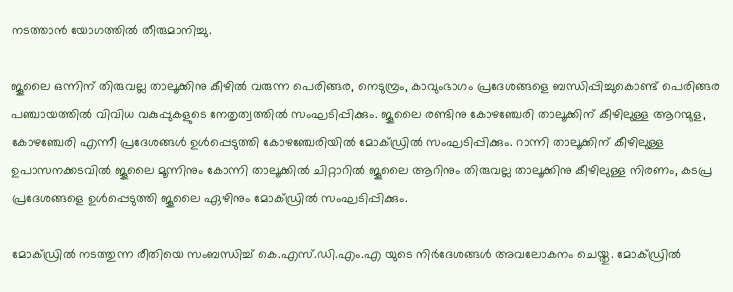നടത്താന്‍ യോഗത്തില്‍ തീരുമാനിച്ചു.

ജൂലൈ ഒന്നിന് തിരുവല്ല താലൂക്കിനു കീഴില്‍ വരുന്ന പെരിങ്ങര, നെടുമ്പ്രം, കാവുംഭാഗം പ്രദേശങ്ങളെ ബന്ധിപ്പിച്ചുകൊണ്ട് പെരിങ്ങര പഞ്ചായത്തില്‍ വിവിധ വകുപ്പുകളുടെ നേതൃത്വത്തില്‍ സംഘടിപ്പിക്കും. ജൂലൈ രണ്ടിനു കോഴഞ്ചേരി താലൂക്കിന് കീഴിലുള്ള ആറന്മുള, കോഴഞ്ചേരി എന്നീ പ്രദേശങ്ങള്‍ ഉള്‍പ്പെടുത്തി കോഴഞ്ചേരിയില്‍ മോക്ഡ്രില്‍ സംഘടിപ്പിക്കും. റാന്നി താലൂക്കിന് കീഴിലുള്ള ഉപാസനക്കടവില്‍ ജൂലൈ മൂന്നിനും കോന്നി താലൂക്കില്‍ ചിറ്റാറില്‍ ജൂലൈ ആറിനും തിരുവല്ല താലൂക്കിനു കീഴിലുള്ള നിരണം, കടപ്ര പ്രദേശങ്ങളെ ഉള്‍പ്പെടുത്തി ജൂലൈ ഏഴിനും മോക്ഡ്രില്‍ സംഘടിപ്പിക്കും.

മോക്ഡ്രില്‍ നടത്തുന്ന രീതിയെ സംബന്ധിച്ച് കെ.എസ്.ഡി.എം.എ യുടെ നിര്‍ദേശങ്ങള്‍ അവലോകനം ചെയ്തു. മോക്ഡ്രില്‍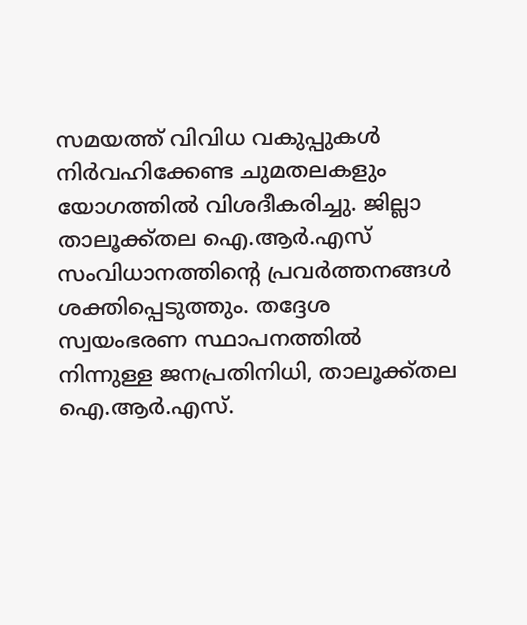സമയത്ത് വിവിധ വകുപ്പുകള്‍ നിര്‍വഹിക്കേണ്ട ചുമതലകളും യോഗത്തില്‍ വിശദീകരിച്ചു. ജില്ലാ താലൂക്ക്തല ഐ.ആര്‍.എസ് സംവിധാനത്തിന്റെ പ്രവര്‍ത്തനങ്ങള്‍ ശക്തിപ്പെടുത്തും. തദ്ദേശ സ്വയംഭരണ സ്ഥാപനത്തില്‍ നിന്നുള്ള ജനപ്രതിനിധി, താലൂക്ക്തല ഐ.ആര്‍.എസ്.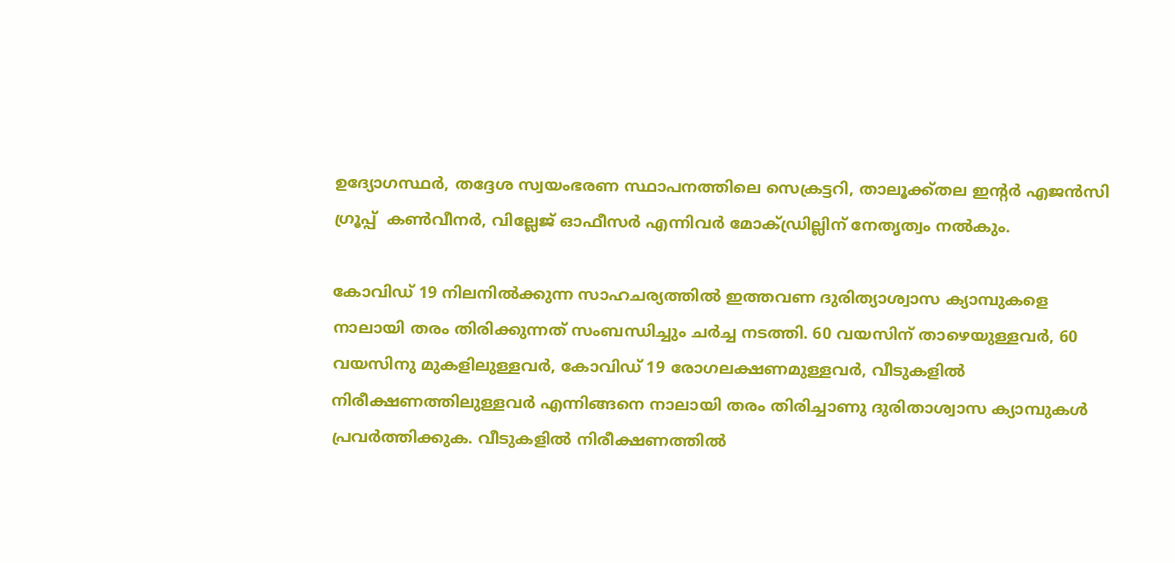ഉദ്യോഗസ്ഥര്‍, തദ്ദേശ സ്വയംഭരണ സ്ഥാപനത്തിലെ സെക്രട്ടറി, താലൂക്ക്തല ഇന്റര്‍ എജന്‍സി ഗ്രൂപ്പ്  കണ്‍വീനര്‍, വില്ലേജ് ഓഫീസര്‍ എന്നിവര്‍ മോക്ഡ്രില്ലിന് നേതൃത്വം നല്‍കും.

കോവിഡ് 19 നിലനില്‍ക്കുന്ന സാഹചര്യത്തില്‍ ഇത്തവണ ദുരിത്യാശ്വാസ ക്യാമ്പുകളെ നാലായി തരം തിരിക്കുന്നത് സംബന്ധിച്ചും ചര്‍ച്ച നടത്തി. 60 വയസിന് താഴെയുള്ളവര്‍, 60 വയസിനു മുകളിലുള്ളവര്‍, കോവിഡ് 19 രോഗലക്ഷണമുള്ളവര്‍, വീടുകളില്‍ നിരീക്ഷണത്തിലുള്ളവര്‍ എന്നിങ്ങനെ നാലായി തരം തിരിച്ചാണു ദുരിതാശ്വാസ ക്യാമ്പുകള്‍ പ്രവര്‍ത്തിക്കുക. വീടുകളില്‍ നിരീക്ഷണത്തില്‍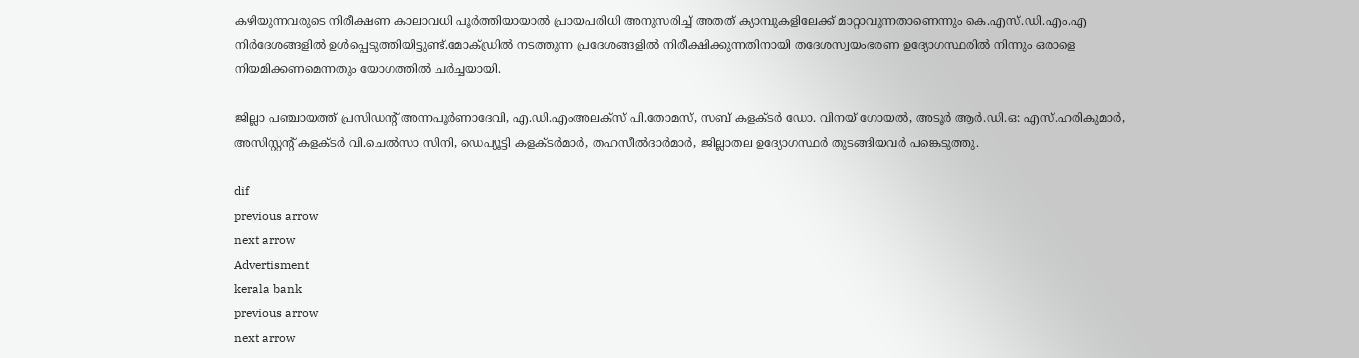കഴിയുന്നവരുടെ നിരീക്ഷണ കാലാവധി പൂര്‍ത്തിയായാല്‍ പ്രായപരിധി അനുസരിച്ച് അതത് ക്യാമ്പുകളിലേക്ക് മാറ്റാവുന്നതാണെന്നും കെ.എസ്.ഡി.എം.എ നിര്‍ദേശങ്ങളില്‍ ഉള്‍പ്പെടുത്തിയിട്ടുണ്ട്.മോക്ഡ്രില്‍ നടത്തുന്ന പ്രദേശങ്ങളില്‍ നിരീക്ഷിക്കുന്നതിനായി തദേശസ്വയംഭരണ ഉദ്യോഗസ്ഥരില്‍ നിന്നും ഒരാളെ നിയമിക്കണമെന്നതും യോഗത്തില്‍ ചര്‍ച്ചയായി.

ജില്ലാ പഞ്ചായത്ത് പ്രസിഡന്റ് അന്നപൂര്‍ണാദേവി, എ.ഡി.എംഅലക്‌സ് പി.തോമസ്, സബ് കളക്ടര്‍ ഡോ. വിനയ് ഗോയല്‍, അടൂര്‍ ആര്‍.ഡി.ഒ: എസ്.ഹരികുമാര്‍, അസിസ്റ്റന്റ് കളക്ടര്‍ വി.ചെല്‍സാ സിനി, ഡെപ്യൂട്ടി കളക്ടര്‍മാര്‍, തഹസീല്‍ദാര്‍മാര്‍, ജില്ലാതല ഉദ്യോഗസ്ഥര്‍ തുടങ്ങിയവര്‍ പങ്കെടുത്തു.

dif
previous arrow
next arrow
Advertisment
kerala bank
previous arrow
next arrow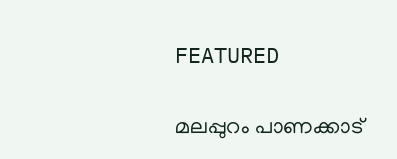FEATURED

മലപ്പുറം പാണക്കാട്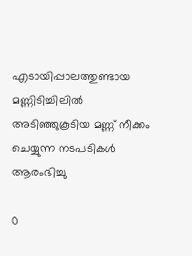എടായിപ്പാലത്തുണ്ടായ മണ്ണിടിച്ചിലിൽ അടിഞ്ഞുകൂടിയ മണ്ണ് നീക്കം ചെയ്യുന്ന നടപടികൾ ആരംഭിച്ചു

0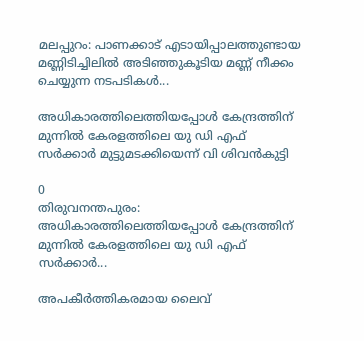മലപ്പുറം: പാണക്കാട് എടായിപ്പാലത്തുണ്ടായ മണ്ണിടിച്ചിലിൽ അടിഞ്ഞുകൂടിയ മണ്ണ് നീക്കം ചെയ്യുന്ന നടപടികൾ...

അധികാരത്തിലെത്തിയപ്പോൾ കേന്ദ്രത്തിന് മുന്നിൽ കേരളത്തിലെ യു ഡി എഫ് സർക്കാർ മുട്ടുമടക്കിയെന്ന് വി ശിവൻകുട്ടി

0
തിരുവനന്തപുരം: അധികാരത്തിലെത്തിയപ്പോൾ കേന്ദ്രത്തിന് മുന്നിൽ കേരളത്തിലെ യു ഡി എഫ് സർക്കാർ...

അപകീർത്തികരമായ ലൈവ്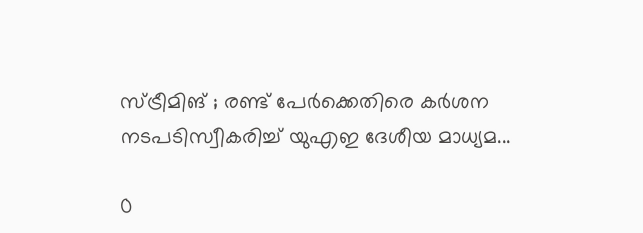സ്ട്രീമിങ് ; രണ്ട് പേർക്കെതിരെ കർശന നടപടിസ്വീകരിച്ച് യുഎഇ ദേശീയ മാധ്യമ...

0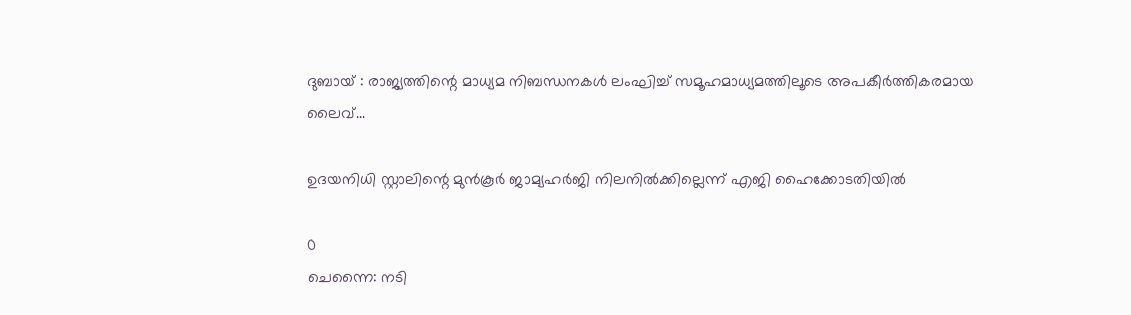ദുബായ് : രാജ്യത്തിന്റെ മാധ്യമ നിബന്ധനകൾ ലംഘിച്ച് സമൂഹമാധ്യമത്തിലൂടെ അപകീർത്തികരമായ ലൈവ്...

ഉദയനിധി സ്റ്റാലിന്റെ മുൻകൂർ ജാമ്യഹർജി നിലനിൽക്കില്ലെന്ന് എജി ഹൈക്കോടതിയിൽ

0
ചെന്നൈ: നടി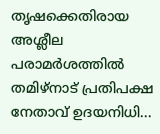തൃഷക്കെതിരായ അശ്ലീല പരാമർശത്തിൽ തമിഴ്നാട് പ്രതിപക്ഷ നേതാവ് ഉദയനിധി...